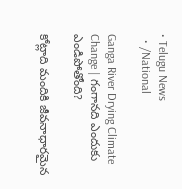• Telugu News
  • /National

Ganga River Drying Climate Change | గంగానది ఎందుకు ఎండిపోతోంది?

కోట్లాది మందికి జీవనాధారమైన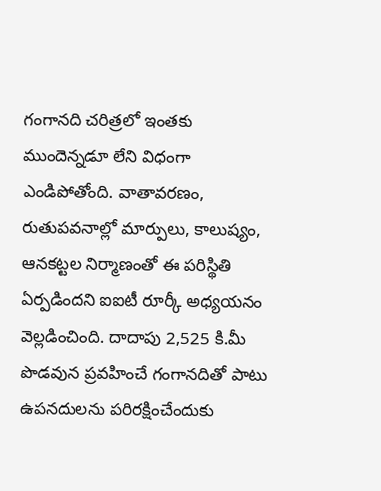గంగానది చరిత్రలో ఇంతకు ముందెన్నడూ లేని విధంగా ఎండిపోతోంది. వాతావరణం, రుతుపవనాల్లో మార్పులు, కాలుష్యం, ఆనకట్టల నిర్మాణంతో ఈ పరిస్థితి ఏర్పడిందని ఐఐటీ రూర్కీ అధ్యయనం వెల్లడించింది. దాదాపు 2,525 కి.మీ పొడవున ప్రవహించే గంగానదితో పాటు ఉపనదులను పరిరక్షించేందుకు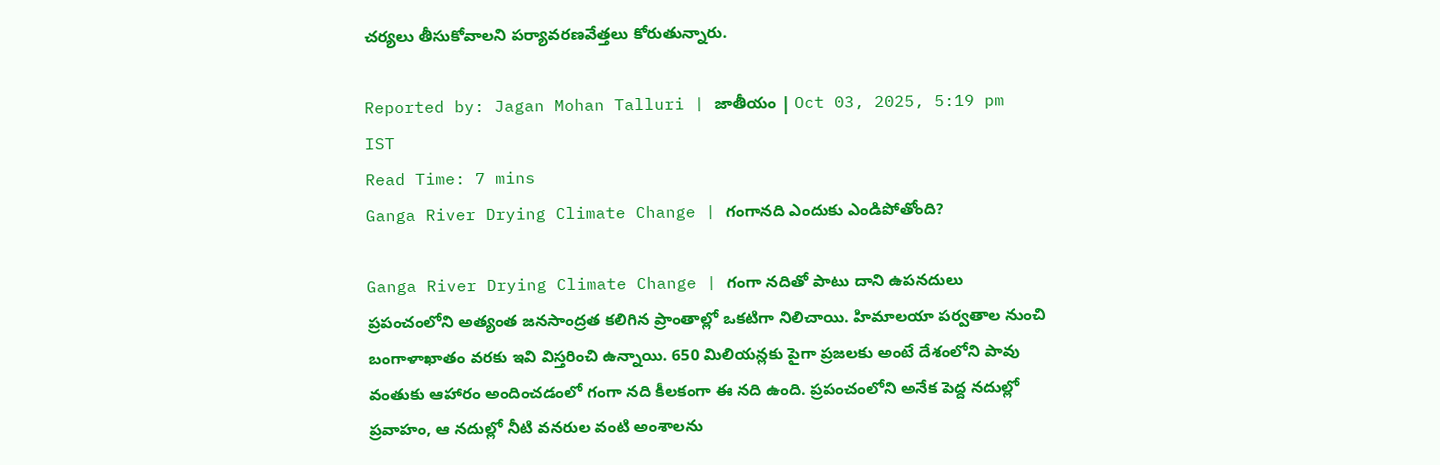చర్యలు తీసుకోవాలని పర్యావరణవేత్తలు కోరుతున్నారు.

Reported by: Jagan Mohan Talluri | జాతీయం | Oct 03, 2025, 5:19 pm IST
Read Time: 7 mins
Ganga River Drying Climate Change | గంగానది ఎందుకు ఎండిపోతోంది?

Ganga River Drying Climate Change | గంగా నదితో పాటు దాని ఉపనదులు ప్రపంచంలోని అత్యంత జనసాంద్రత కలిగిన ప్రాంతాల్లో ఒకటిగా నిలిచాయి. హిమాలయా పర్వతాల నుంచి బంగాళాఖాతం వరకు ఇవి విస్తరించి ఉన్నాయి. 650 మిలియన్లకు పైగా ప్రజలకు అంటే దేశంలోని పావు వంతుకు ఆహారం అందించడంలో గంగా నది కీలకంగా ఈ నది ఉంది. ప్రపంచంలోని అనేక పెద్ద నదుల్లో ప్రవాహం, ఆ నదుల్లో నీటి వనరుల వంటి అంశాలను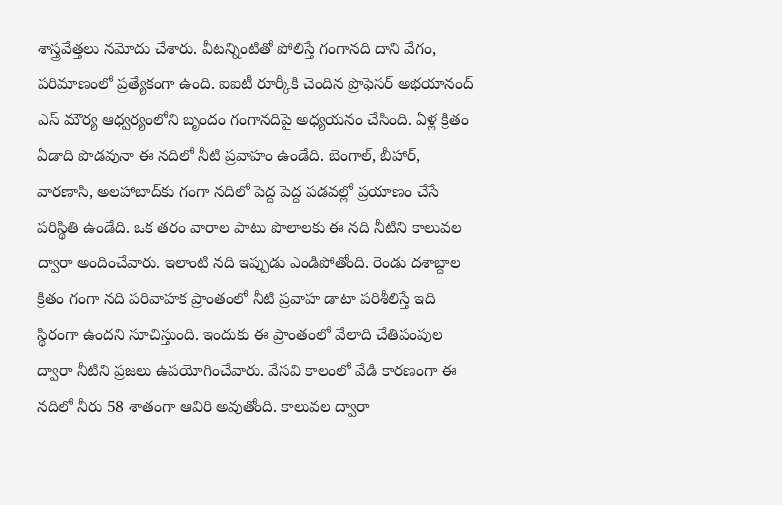శాస్త్రవేత్తలు నమోదు చేశారు. వీటన్నింటితో పోలిస్తే గంగానది దాని వేగం, పరిమాణంలో ప్రత్యేకంగా ఉంది. ఐఐటీ రూర్కీకి చెందిన ప్రొఫెసర్ అభయానంద్ ఎస్ మౌర్య ఆధ్వర్యంలోని బృందం గంగానదిపై అధ్యయనం చేసింది. ఏళ్ల క్రితం ఏడాది పొడవునా ఈ నదిలో నీటి ప్రవాహం ఉండేది. బెంగాల్, బీహార్, వారణాసి, అలహాబాద్‌కు గంగా నదిలో పెద్ద పెద్ద పడవల్లో ప్రయాణం చేసే పరిస్థితి ఉండేది. ఒక తరం వారాల పాటు పొలాలకు ఈ నది నీటిని కాలువల ద్వారా అందించేవారు. ఇలాంటి నది ఇప్పుడు ఎండిపోతోంది. రెండు దశాబ్దాల క్రితం గంగా నది పరివాహక ప్రాంతంలో నీటి ప్రవాహ డాటా పరిశీలిస్తే ఇది స్థిరంగా ఉందని సూచిస్తుంది. ఇందుకు ఈ ప్రాంతంలో వేలాది చేతిపంపుల ద్వారా నీటిని ప్రజలు ఉపయోగించేవారు. వేసవి కాలంలో వేడి కారణంగా ఈ నదిలో నీరు 58 శాతంగా ఆవిరి అవుతోంది. కాలువల ద్వారా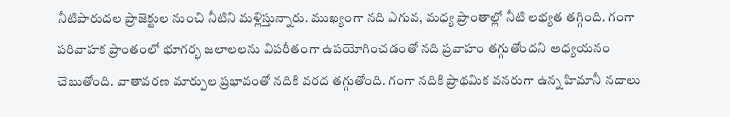నీటిపారుదల ప్రాజెక్టుల నుంచి నీటిని మళ్లిస్తున్నారు. ముఖ్యంగా నది ఎగువ, మధ్య ప్రాంతాల్లో నీటి లభ్యత తగ్గింది. గంగా పరివాహక ప్రాంతంలో భూగర్భ జలాలలను విపరీతంగా ఉపయోగించడంతో నది ప్రవాహం తగ్గుతోందని అధ్యయనం చెబుతోంది. వాతావరణ మార్పుల ప్రభావంతో నదికి వరద తగ్గుతోంది. గంగా నదికి ప్రాథమిక వనరుగా ఉన్న హిమానీ నదాలు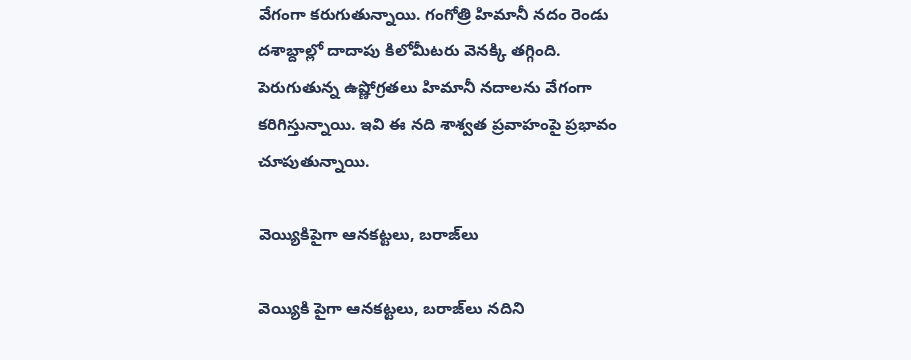వేగంగా కరుగుతున్నాయి. గంగోత్రి హిమానీ నదం రెండు దశాబ్దాల్లో దాదాపు కిలోమీటరు వెనక్కి తగ్గింది. పెరుగుతున్న ఉష్ణోగ్రతలు హిమానీ నదాలను వేగంగా కరిగిస్తున్నాయి. ఇవి ఈ నది శాశ్వత ప్రవాహంపై ప్రభావం చూపుతున్నాయి.

వెయ్యికిపైగా ఆనకట్టలు, బరాజ్‌లు

వెయ్యికి పైగా ఆనకట్టలు, బరాజ్‌లు నదిని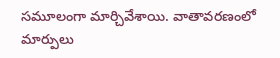సమూలంగా మార్చివేశాయి. వాతావరణంలో మార్పులు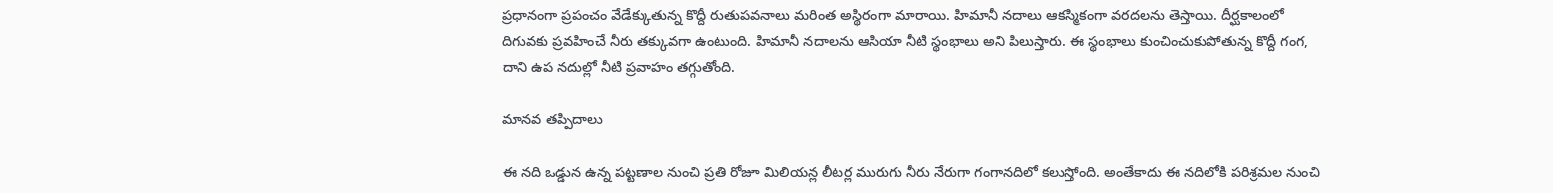ప్రధానంగా ప్రపంచం వేడేక్కుతున్న కొద్దీ రుతుపవనాలు మరింత అస్థిరంగా మారాయి. హిమానీ నదాలు ఆకస్మికంగా వరదలను తెస్తాయి. దీర్ఘకాలంలో దిగువకు ప్రవహించే నీరు తక్కువగా ఉంటుంది. హిమానీ నదాలను ఆసియా నీటి స్థంభాలు అని పిలుస్తారు. ఈ స్థంభాలు కుంచించుకుపోతున్న కొద్దీ గంగ, దాని ఉప నదుల్లో నీటి ప్రవాహం తగ్గుతోంది.

మానవ తప్పిదాలు

ఈ నది ఒడ్డున ఉన్న పట్టణాల నుంచి ప్రతి రోజూ మిలియన్ల లీటర్ల మురుగు నీరు నేరుగా గంగానదిలో కలుస్తోంది. అంతేకాదు ఈ నదిలోకి పరిశ్రమల నుంచి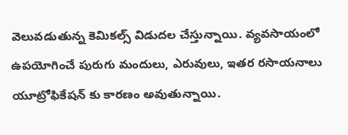వెలువడుతున్న కెమికల్స్ విడుదల చేస్తున్నాయి. వ్యవసాయంలో ఉపయోగించే పురుగు మందులు, ఎరువులు, ఇతర రసాయనాలు యూట్రోఫికేషన్ కు కారణం అవుతున్నాయి.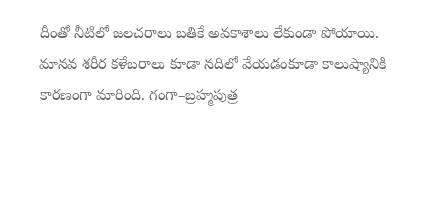దీంతో నీటిలో జలచరాలు బతికే అవకాశాలు లేకుండా పోయాయి. మానవ శరీర కళేబరాలు కూడా నదిలో వేయడంకూడా కాలుష్యానికి కారణంగా మారింది. గంగా–బ్రహ్మపుత్ర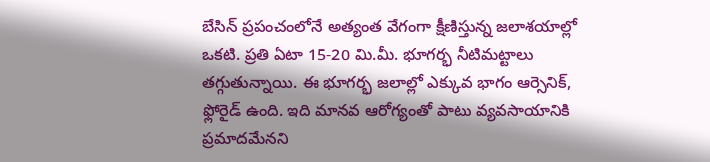బేసిన్ ప్రపంచంలోనే అత్యంత వేగంగా క్షీణిస్తున్న జలాశయాల్లో ఒకటి. ప్రతి ఏటా 15-20 మి.మీ. భూగర్భ నీటిమట్టాలు తగ్గుతున్నాయి. ఈ భూగర్భ జలాల్లో ఎక్కువ భాగం ఆర్సెనిక్, ఫ్లోరైడ్ ఉంది. ఇది మానవ ఆరోగ్యంతో పాటు వ్యవసాయానికి ప్రమాదమేనని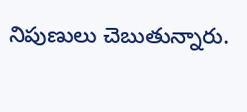నిపుణులు చెబుతున్నారు.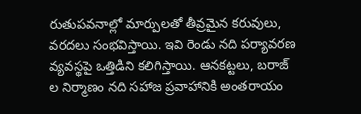రుతుపవనాల్లో మార్పులతో తీవ్రమైన కరువులు, వరదలు సంభవిస్తాయి. ఇవి రెండు నది పర్యావరణ వ్యవస్థపై ఒత్తిడిని కలిగిస్తాయి. ఆనకట్టలు, బరాజ్ ల నిర్మాణం నది సహాజ ప్రవాహానికి అంతరాయం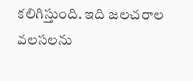కలిగిస్తుంది. ఇది జలచరాల వలసలను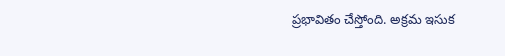ప్రభావితం చేస్తోంది. అక్రమ ఇసుక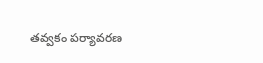తవ్వకం పర్యావరణ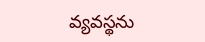వ్యవస్థను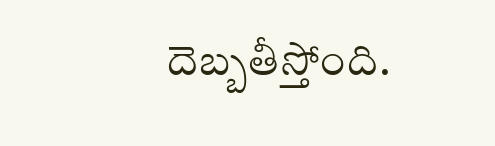దెబ్బతీస్తోంది.